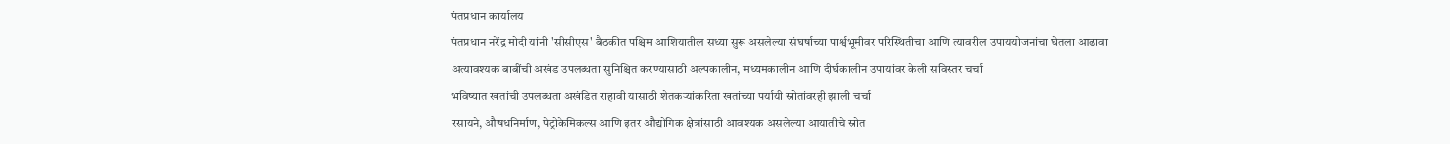पंतप्रधान कार्यालय
पंतप्रधान नरेंद्र मोदी यांनी 'सीसीएस' बैठकीत पश्चिम आशियातील सध्या सुरू असलेल्या संघर्षाच्या पार्श्वभूमीवर परिस्थितीचा आणि त्यावरील उपाययोजनांचा घेतला आढावा
अत्यावश्यक बाबींची अखंड उपलब्धता सुनिश्चित करण्यासाठी अल्पकालीन, मध्यमकालीन आणि दीर्घकालीन उपायांवर केली सविस्तर चर्चा
भविष्यात खतांची उपलब्धता अखंडित राहावी यासाठी शेतकऱ्यांकरिता खतांच्या पर्यायी स्रोतांवरही झाली चर्चा
रसायने, औषधनिर्माण, पेट्रोकेमिकल्स आणि इतर औद्योगिक क्षेत्रांसाठी आवश्यक असलेल्या आयातीचे स्रोत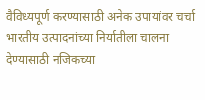वैविध्यपूर्ण करण्यासाठी अनेक उपायांवर चर्चा
भारतीय उत्पादनांच्या निर्यातीला चालना देण्यासाठी नजिकच्या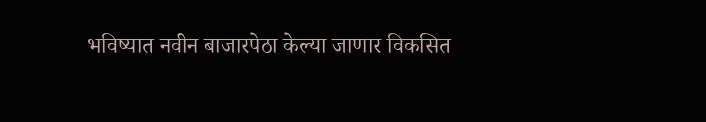भविष्यात नवीन बाजारपेठा केल्या जाणार विकसित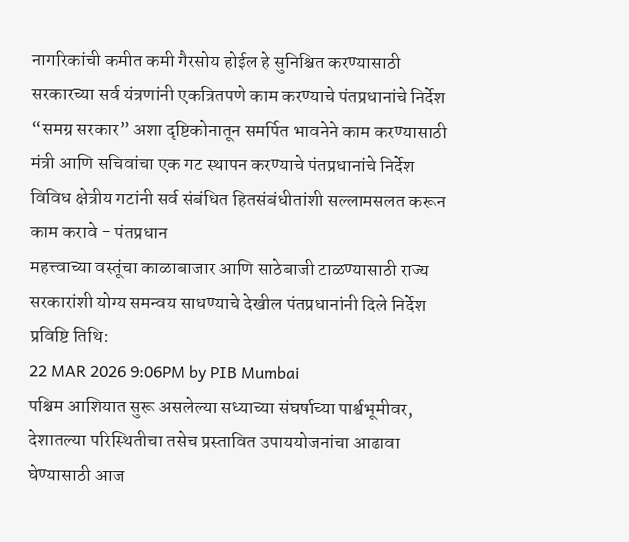नागरिकांची कमीत कमी गैरसोय होईल हे सुनिश्चित करण्यासाठी सरकारच्या सर्व यंत्रणांनी एकत्रितपणे काम करण्याचे पंतप्रधानांचे निर्देश
“समग्र सरकार” अशा दृष्टिकोनातून समर्पित भावनेने काम करण्यासाठी मंत्री आणि सचिवांचा एक गट स्थापन करण्याचे पंतप्रधानांचे निर्देश
विविध क्षेत्रीय गटांनी सर्व संबंधित हितसंबंधीतांशी सल्लामसलत करून काम करावे - पंतप्रधान
महत्त्वाच्या वस्तूंचा काळाबाजार आणि साठेबाजी टाळण्यासाठी राज्य सरकारांशी योग्य समन्वय साधण्याचे देखील पंतप्रधानांनी दिले निर्देश
प्रविष्टि तिथि:
22 MAR 2026 9:06PM by PIB Mumbai
पश्चिम आशियात सुरू असलेल्या सध्याच्या संघर्षाच्या पार्श्वभूमीवर, देशातल्या परिस्थितीचा तसेच प्रस्तावित उपाययोजनांचा आढावा घेण्यासाठी आज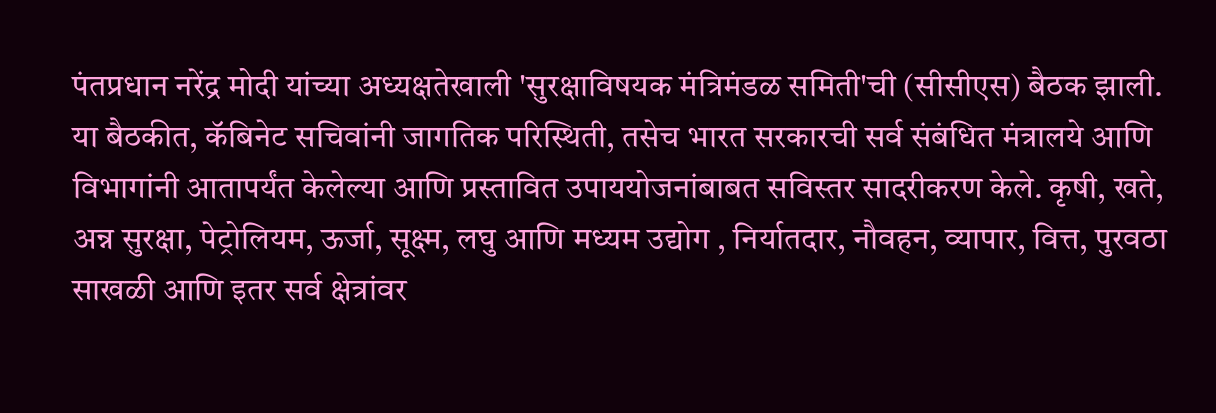पंतप्रधान नरेंद्र मोदी यांच्या अध्यक्षतेखाली 'सुरक्षाविषयक मंत्रिमंडळ समिती'ची (सीसीएस) बैठक झाली.
या बैठकीत, कॅबिनेट सचिवांनी जागतिक परिस्थिती, तसेच भारत सरकारची सर्व संबंधित मंत्रालये आणि विभागांनी आतापर्यंत केलेल्या आणि प्रस्तावित उपाययोजनांबाबत सविस्तर सादरीकरण केले. कृषी, खते, अन्न सुरक्षा, पेट्रोलियम, ऊर्जा, सूक्ष्म, लघु आणि मध्यम उद्योग , निर्यातदार, नौवहन, व्यापार, वित्त, पुरवठा साखळी आणि इतर सर्व क्षेत्रांवर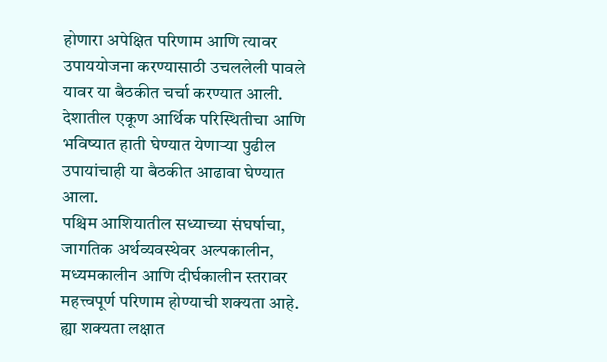होणारा अपेक्षित परिणाम आणि त्यावर उपाययोजना करण्यासाठी उचललेली पावले यावर या बैठकीत चर्चा करण्यात आली. देशातील एकूण आर्थिक परिस्थितीचा आणि भविष्यात हाती घेण्यात येणाऱ्या पुढील उपायांचाही या बैठकीत आढावा घेण्यात आला.
पश्चिम आशियातील सध्याच्या संघर्षाचा, जागतिक अर्थव्यवस्थेवर अल्पकालीन, मध्यमकालीन आणि दीर्घकालीन स्तरावर महत्त्वपूर्ण परिणाम होण्याची शक्यता आहे. ह्या शक्यता लक्षात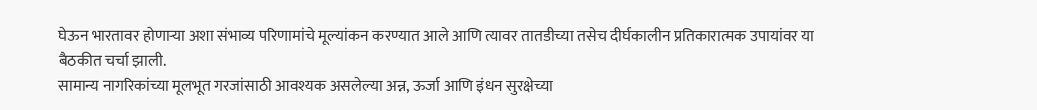घेऊन भारतावर होणाऱ्या अशा संभाव्य परिणामांचे मूल्यांकन करण्यात आले आणि त्यावर तातडीच्या तसेच दीर्घकालीन प्रतिकारात्मक उपायांवर या बैठकीत चर्चा झाली.
सामान्य नागरिकांच्या मूलभूत गरजांसाठी आवश्यक असलेल्या अन्न, ऊर्जा आणि इंधन सुरक्षेच्या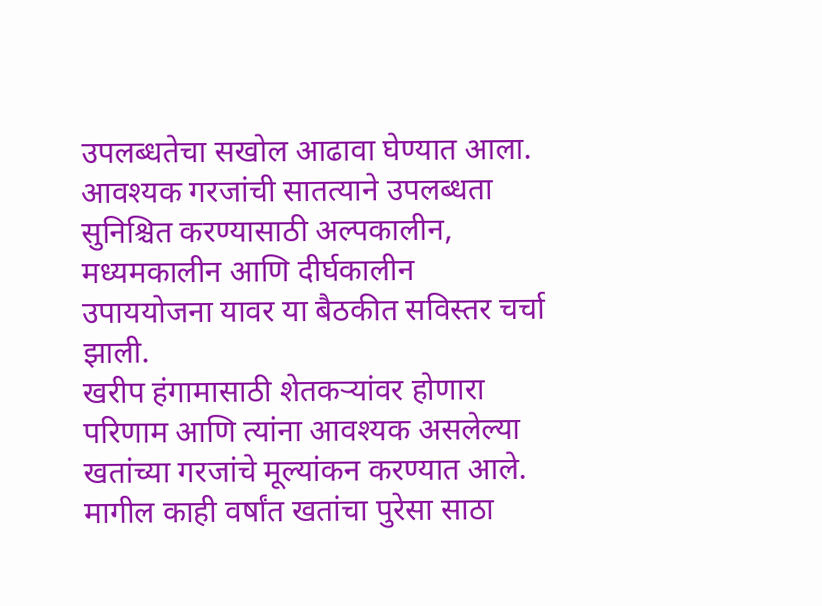उपलब्धतेचा सखोल आढावा घेण्यात आला. आवश्यक गरजांची सातत्याने उपलब्धता सुनिश्चित करण्यासाठी अल्पकालीन, मध्यमकालीन आणि दीर्घकालीन उपाययोजना यावर या बैठकीत सविस्तर चर्चा झाली.
खरीप हंगामासाठी शेतकऱ्यांवर होणारा परिणाम आणि त्यांना आवश्यक असलेल्या खतांच्या गरजांचे मूल्यांकन करण्यात आले. मागील काही वर्षांत खतांचा पुरेसा साठा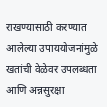राखण्यासाठी करण्यात आलेल्या उपाययोजनांमुळे खतांची वेळेवर उपलब्धता आणि अन्नसुरक्षा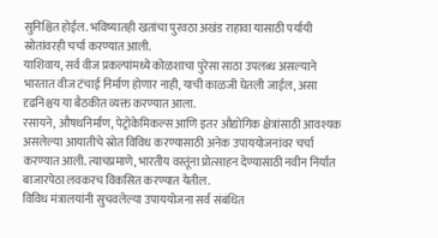सुनिश्चित होईल. भविष्यातही खतांचा पुरवठा अखंड राहावा यासाठी पर्यायी स्रोतांवरही चर्चा करण्यात आली.
याशिवाय, सर्व वीज प्रकल्पांमध्ये कोळशाचा पुरेसा साठा उपलब्ध असल्याने भारतात वीज टंचाई निर्माण होणार नाही, याची काळजी घेतली जाईल, असा दृढनिश्चय या बैठकीत व्यक्त करण्यात आला.
रसायने, औषधनिर्माण, पेट्रोकेमिकल्स आणि इतर औद्योगिक क्षेत्रांसाठी आवश्यक असलेल्या आयातीचे स्रोत विविध करण्यासाठी अनेक उपाययोजनांवर चर्चा करण्यात आली. त्याचप्रमाणे, भारतीय वस्तूंना प्रोत्साहन देण्यासाठी नवीन निर्यात बाजारपेठा लवकरच विकसित करण्यात येतील.
विविध मंत्रालयांनी सुचवलेल्या उपाययोजना सर्व संबंधित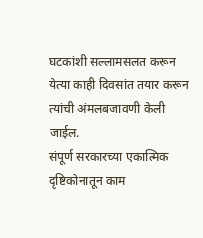घटकांशी सल्लामसलत करून येत्या काही दिवसांत तयार करून त्यांची अंमलबजावणी केली जाईल.
संपूर्ण सरकारच्या एकात्मिक दृष्टिकोनातून काम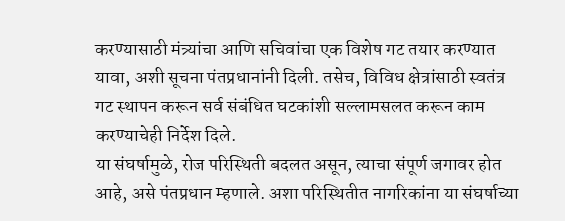करण्यासाठी मंत्र्यांचा आणि सचिवांचा एक विशेष गट तयार करण्यात यावा, अशी सूचना पंतप्रधानांनी दिली. तसेच, विविध क्षेत्रांसाठी स्वतंत्र गट स्थापन करून सर्व संबंधित घटकांशी सल्लामसलत करून काम करण्याचेही निर्देश दिले.
या संघर्षामुळे, रोज परिस्थिती बदलत असून, त्याचा संपूर्ण जगावर होत आहे, असे पंतप्रधान म्हणाले. अशा परिस्थितीत नागरिकांना या संघर्षाच्या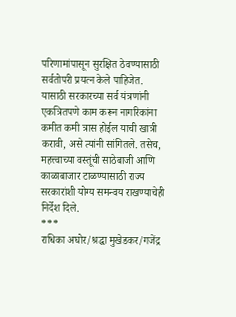परिणामांपासून सुरक्षित ठेवण्यासाठी सर्वतोपरी प्रयत्न केले पाहिजेत. यासाठी सरकारच्या सर्व यंत्रणांनी एकत्रितपणे काम करून नागरिकांना कमीत कमी त्रास होईल याची खात्री करावी, असे त्यांनी सांगितले. तसेच, महत्त्वाच्या वस्तूंची साठेबाजी आणि काळाबाजार टाळण्यासाठी राज्य सरकारांशी योग्य समन्वय राखण्याचेही निर्देश दिले.
***
राधिका अघोर/श्रद्धा मुखेडकर/गजेंद्र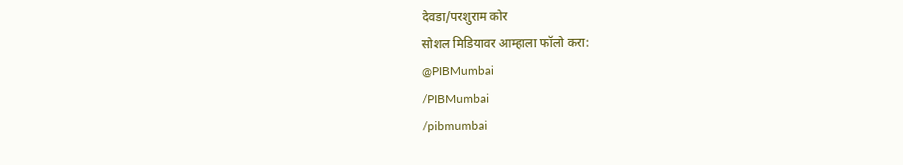देवडा/परशुराम कोर
सोशल मिडियावर आम्हाला फॉलो करा:
@PIBMumbai
/PIBMumbai
/pibmumbai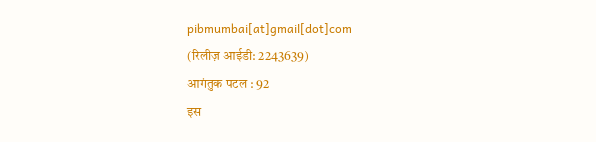pibmumbai[at]gmail[dot]com
(रिलीज़ आईडी: 2243639)
आगंतुक पटल : 92
इस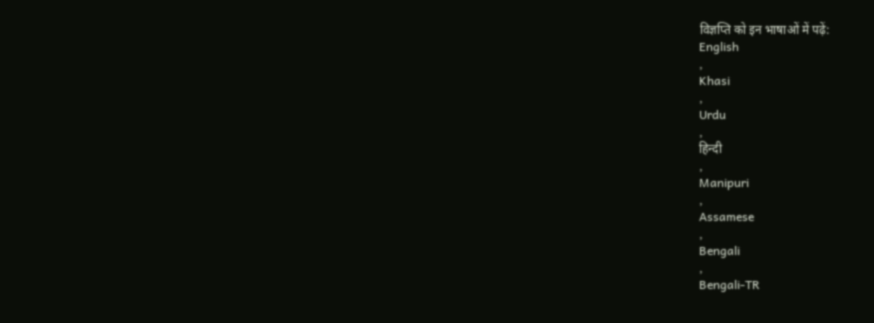विज्ञप्ति को इन भाषाओं में पढ़ें:
English
,
Khasi
,
Urdu
,
हिन्दी
,
Manipuri
,
Assamese
,
Bengali
,
Bengali-TR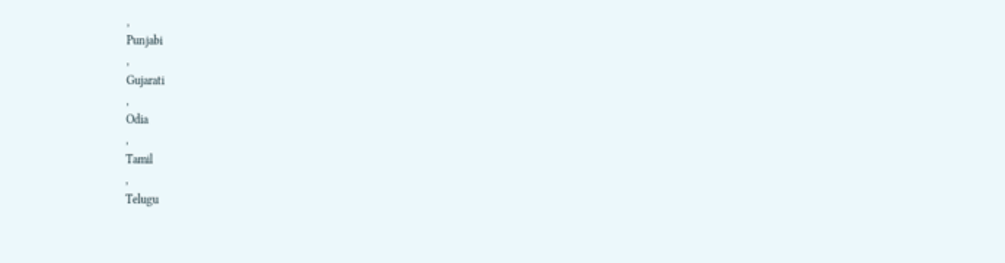,
Punjabi
,
Gujarati
,
Odia
,
Tamil
,
Telugu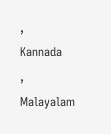,
Kannada
,
Malayalam